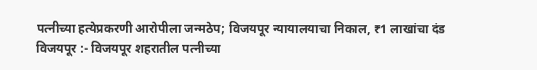पत्नीच्या हत्येप्रकरणी आरोपीला जन्मठेप; विजयपूर न्यायालयाचा निकाल, ₹1 लाखांचा दंड
विजयपूर :- विजयपूर शहरातील पत्नीच्या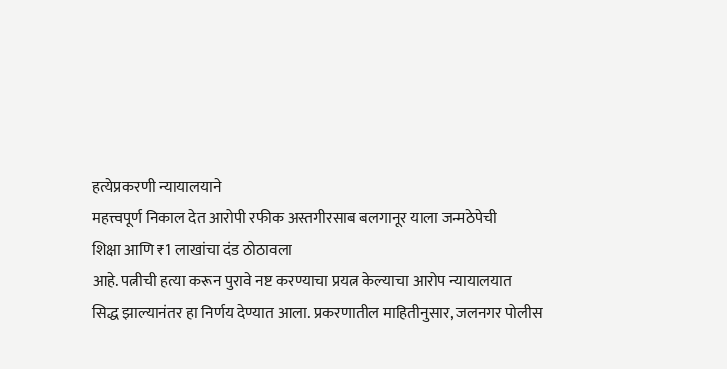हत्येप्रकरणी न्यायालयाने
महत्त्वपूर्ण निकाल देत आरोपी रफीक अस्तगीरसाब बलगानूर याला जन्मठेपेची
शिक्षा आणि ₹1 लाखांचा दंड ठोठावला
आहे. पत्नीची हत्या करून पुरावे नष्ट करण्याचा प्रयत्न केल्याचा आरोप न्यायालयात
सिद्ध झाल्यानंतर हा निर्णय देण्यात आला. प्रकरणातील माहितीनुसार, जलनगर पोलीस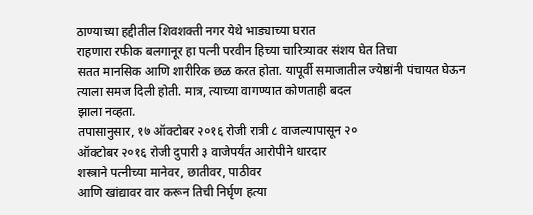ठाण्याच्या हद्दीतील शिवशक्ती नगर येथे भाड्याच्या घरात
राहणारा रफीक बलगानूर हा पत्नी परवीन हिच्या चारित्र्यावर संशय घेत तिचा
सतत मानसिक आणि शारीरिक छळ करत होता. यापूर्वी समाजातील ज्येष्ठांनी पंचायत घेऊन
त्याला समज दिली होती. मात्र, त्याच्या वागण्यात कोणताही बदल
झाला नव्हता.
तपासानुसार, १७ ऑक्टोबर २०१६ रोजी रात्री ८ वाजल्यापासून २०
ऑक्टोबर २०१६ रोजी दुपारी ३ वाजेपर्यंत आरोपीने धारदार
शस्त्राने पत्नीच्या मानेवर, छातीवर, पाठीवर
आणि खांद्यावर वार करून तिची निर्घृण हत्या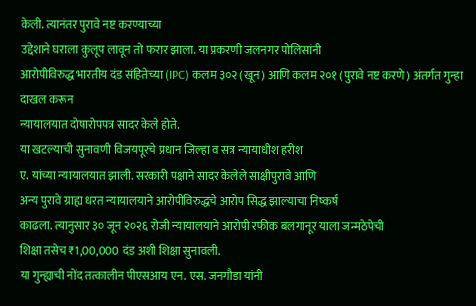केली. त्यानंतर पुरावे नष्ट करण्याच्या
उद्देशाने घराला कुलूप लावून तो फरार झाला. या प्रकरणी जलनगर पोलिसांनी
आरोपीविरुद्ध भारतीय दंड संहितेच्या (IPC) कलम ३०२ (खून) आणि कलम २०१ (पुरावे नष्ट करणे) अंतर्गत गुन्हा दाखल करून
न्यायालयात दोषारोपपत्र सादर केले होते.
या खटल्याची सुनावणी विजयपूरचे प्रधान जिल्हा व सत्र न्यायाधीश हरीश
ए. यांच्या न्यायालयात झाली. सरकारी पक्षाने सादर केलेले साक्षीपुरावे आणि
अन्य पुरावे ग्राह्य धरत न्यायालयाने आरोपीविरुद्धचे आरोप सिद्ध झाल्याचा निष्कर्ष
काढला. त्यानुसार ३० जून २०२६ रोजी न्यायालयाने आरोपी रफीक बलगानूर याला जन्मठेपेची
शिक्षा तसेच ₹1,00,000 दंड अशी शिक्षा सुनावली.
या गुन्ह्याची नोंद तत्कालीन पीएसआय एन. एस. जनगौडा यांनी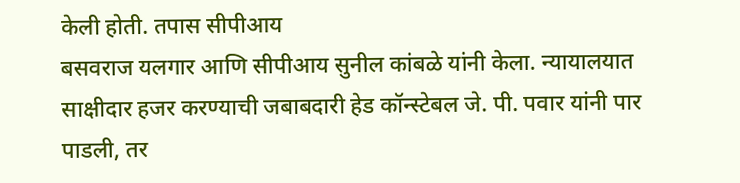केली होती. तपास सीपीआय
बसवराज यलगार आणि सीपीआय सुनील कांबळे यांनी केला. न्यायालयात
साक्षीदार हजर करण्याची जबाबदारी हेड कॉन्स्टेबल जे. पी. पवार यांनी पार
पाडली, तर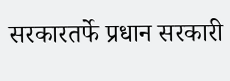सरकारतर्फे प्रधान सरकारी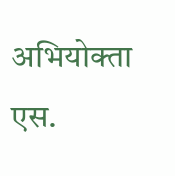अभियोक्ता एस.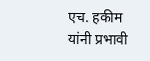एच. हकीम यांनी प्रभावी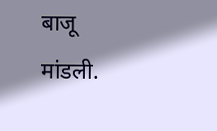बाजू
मांडली.